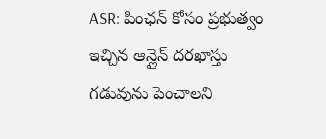ASR: పింఛన్ కోసం ప్రభుత్వం ఇచ్చిన ఆన్లైన్ దరఖాస్తు గడువును పెంచాలని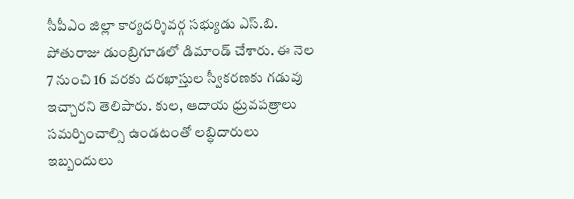సీపీఎం జిల్లా కార్యదర్శివర్గ సభ్యుడు ఎస్.బి. పోతురాజు డుంబ్రిగూడలో డిమాండ్ చేశారు. ఈ నెల 7 నుంచి 16 వరకు దరఖాస్తుల స్వీకరణకు గడువు ఇచ్చారని తెలిపారు. కుల, ఆదాయ ధ్రువపత్రాలు సమర్పించాల్సి ఉండటంతో లబ్ధిదారులు ఇబ్బందులు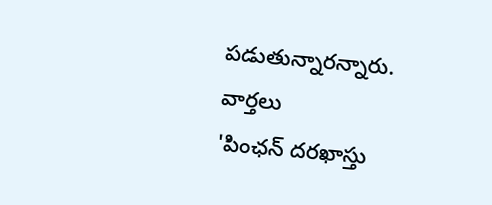పడుతున్నారన్నారు.
వార్తలు
'పింఛన్ దరఖాస్తు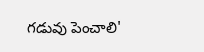గడువు పెంచాలి'